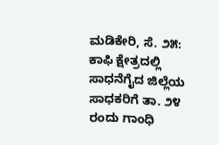ಮಡಿಕೇರಿ, ಸೆ. ೨೫: ಕಾಫಿ ಕ್ಷೇತ್ರದಲ್ಲಿ ಸಾಧನೆಗೈದ ಜಿಲ್ಲೆಯ ಸಾಧಕರಿಗೆ ತಾ. ೨೪ ರಂದು ಗಾಂಧಿ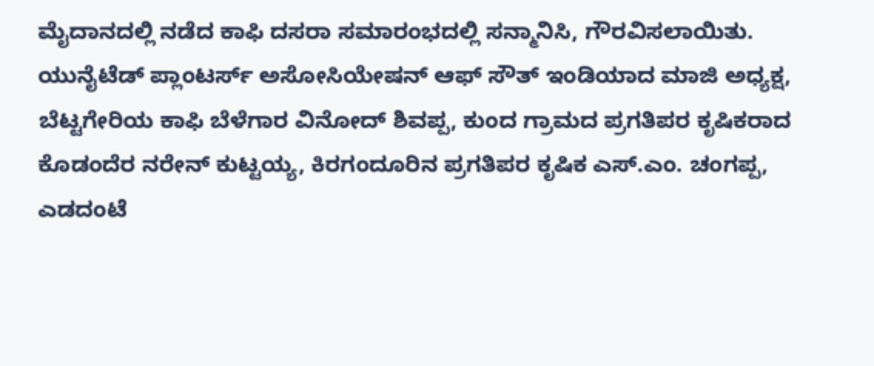ಮೈದಾನದಲ್ಲಿ ನಡೆದ ಕಾಫಿ ದಸರಾ ಸಮಾರಂಭದಲ್ಲಿ ಸನ್ಮಾನಿಸಿ, ಗೌರವಿಸಲಾಯಿತು.
ಯುನೈಟೆಡ್ ಪ್ಲಾಂಟರ್ಸ್ ಅಸೋಸಿಯೇಷನ್ ಆಫ್ ಸೌತ್ ಇಂಡಿಯಾದ ಮಾಜಿ ಅಧ್ಯಕ್ಷ, ಬೆಟ್ಟಗೇರಿಯ ಕಾಫಿ ಬೆಳೆಗಾರ ವಿನೋದ್ ಶಿವಪ್ಪ, ಕುಂದ ಗ್ರಾಮದ ಪ್ರಗತಿಪರ ಕೃಷಿಕರಾದ ಕೊಡಂದೆರ ನರೇನ್ ಕುಟ್ಟಯ್ಯ, ಕಿರಗಂದೂರಿನ ಪ್ರಗತಿಪರ ಕೃಷಿಕ ಎಸ್.ಎಂ. ಚಂಗಪ್ಪ, ಎಡದಂಟೆ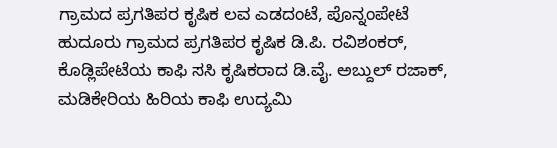ಗ್ರಾಮದ ಪ್ರಗತಿಪರ ಕೃಷಿಕ ಲವ ಎಡದಂಟೆ, ಪೊನ್ನಂಪೇಟೆ ಹುದೂರು ಗ್ರಾಮದ ಪ್ರಗತಿಪರ ಕೃಷಿಕ ಡಿ.ಪಿ. ರವಿಶಂಕರ್, ಕೊಡ್ಲಿಪೇಟೆಯ ಕಾಫಿ ಸಸಿ ಕೃಷಿಕರಾದ ಡಿ.ವೈ. ಅಬ್ದುಲ್ ರಜಾಕ್, ಮಡಿಕೇರಿಯ ಹಿರಿಯ ಕಾಫಿ ಉದ್ಯಮಿ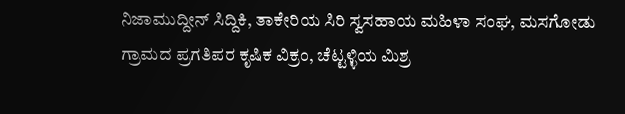ನಿಜಾಮುದ್ದೀನ್ ಸಿದ್ದಿಕಿ, ತಾಕೇರಿಯ ಸಿರಿ ಸ್ವಸಹಾಯ ಮಹಿಳಾ ಸಂಘ, ಮಸಗೋಡು ಗ್ರಾಮದ ಪ್ರಗತಿಪರ ಕೃಷಿಕ ವಿಕ್ರಂ, ಚೆಟ್ಟಳ್ಳಿಯ ಮಿಶ್ರ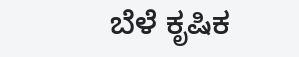ಬೆಳೆ ಕೃಷಿಕ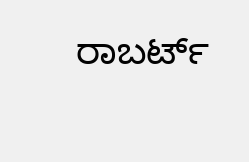ರಾಬರ್ಟ್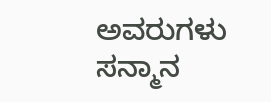ಅವರುಗಳು ಸನ್ಮಾನ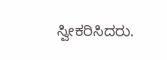ಸ್ವೀಕರಿಸಿದರು.